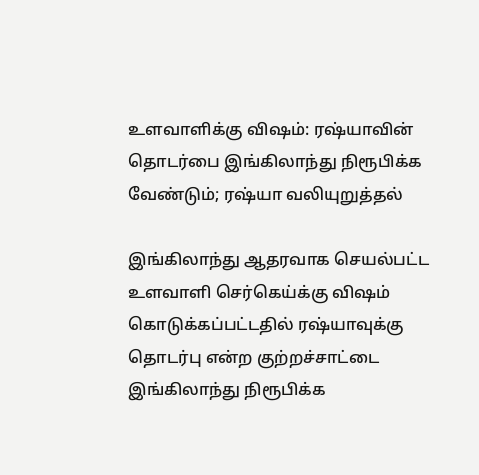உளவாளிக்கு விஷம்: ரஷ்யாவின் தொடர்பை இங்கிலாந்து நிரூபிக்க வேண்டும்; ரஷ்யா வலியுறுத்தல்

இங்கிலாந்து ஆதரவாக செயல்பட்ட உளவாளி செர்கெய்க்கு விஷம் கொடுக்கப்பட்டதில் ரஷ்யாவுக்கு தொடர்பு என்ற குற்றச்சாட்டை இங்கிலாந்து நிரூபிக்க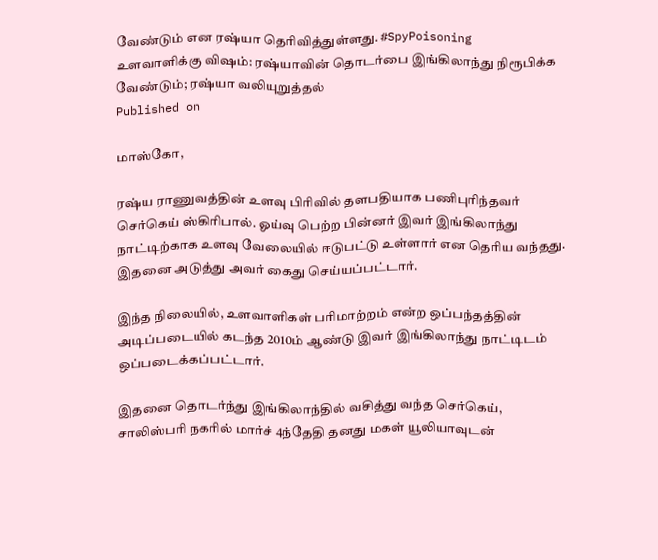வேண்டும் என ரஷ்யா தெரிவித்துள்ளது. #SpyPoisoning
உளவாளிக்கு விஷம்: ரஷ்யாவின் தொடர்பை இங்கிலாந்து நிரூபிக்க வேண்டும்; ரஷ்யா வலியுறுத்தல்
Published on

மாஸ்கோ,

ரஷ்ய ராணுவத்தின் உளவு பிரிவில் தளபதியாக பணிபுரிந்தவர் செர்கெய் ஸ்கிரிபால். ஓய்வு பெற்ற பின்னர் இவர் இங்கிலாந்து நாட்டிற்காக உளவு வேலையில் ஈடுபட்டு உள்ளார் என தெரிய வந்தது. இதனை அடுத்து அவர் கைது செய்யப்பட்டார்.

இந்த நிலையில், உளவாளிகள் பரிமாற்றம் என்ற ஒப்பந்தத்தின் அடிப்படையில் கடந்த 2010ம் ஆண்டு இவர் இங்கிலாந்து நாட்டிடம் ஒப்படைக்கப்பட்டார்.

இதனை தொடர்ந்து இங்கிலாந்தில் வசித்து வந்த செர்கெய், சாலிஸ்பரி நகரில் மார்ச் 4ந்தேதி தனது மகள் யூலியாவுடன்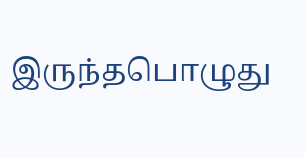இருந்தபொழுது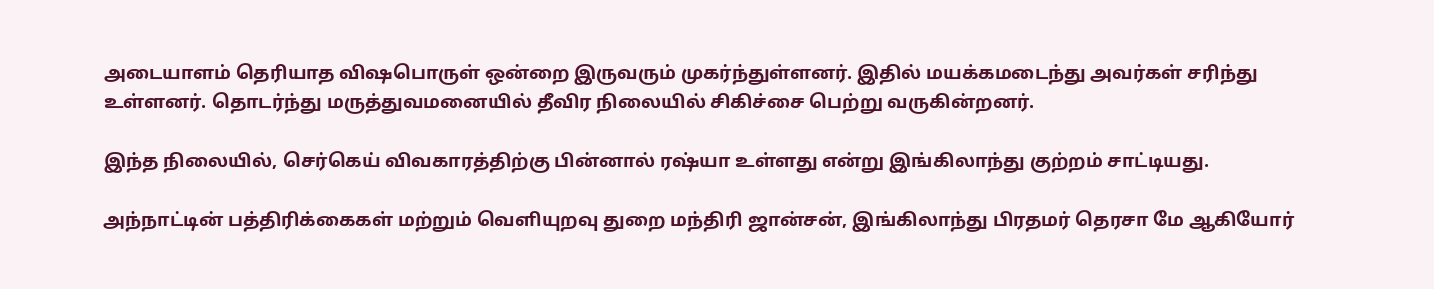அடையாளம் தெரியாத விஷபொருள் ஒன்றை இருவரும் முகர்ந்துள்ளனர். இதில் மயக்கமடைந்து அவர்கள் சரிந்து உள்ளனர். தொடர்ந்து மருத்துவமனையில் தீவிர நிலையில் சிகிச்சை பெற்று வருகின்றனர்.

இந்த நிலையில், செர்கெய் விவகாரத்திற்கு பின்னால் ரஷ்யா உள்ளது என்று இங்கிலாந்து குற்றம் சாட்டியது.

அந்நாட்டின் பத்திரிக்கைகள் மற்றும் வெளியுறவு துறை மந்திரி ஜான்சன், இங்கிலாந்து பிரதமர் தெரசா மே ஆகியோர்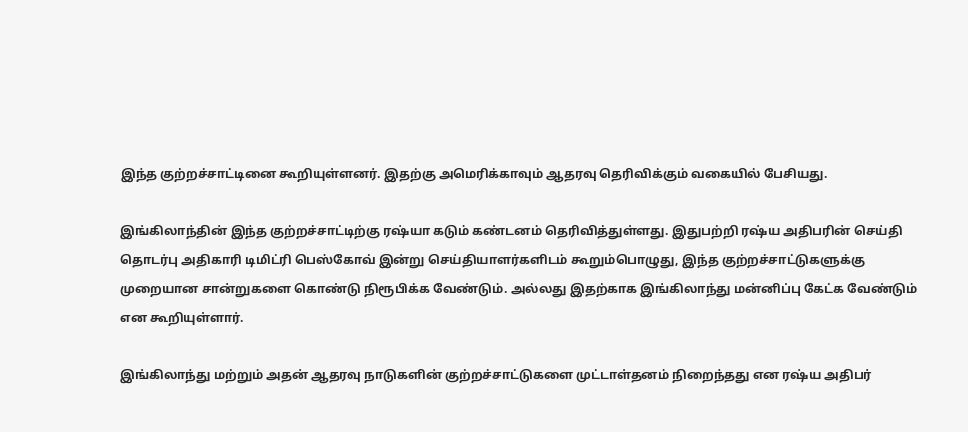இந்த குற்றச்சாட்டினை கூறியுள்ளனர். இதற்கு அமெரிக்காவும் ஆதரவு தெரிவிக்கும் வகையில் பேசியது.

இங்கிலாந்தின் இந்த குற்றச்சாட்டிற்கு ரஷ்யா கடும் கண்டனம் தெரிவித்துள்ளது. இதுபற்றி ரஷ்ய அதிபரின் செய்தி தொடர்பு அதிகாரி டிமிட்ரி பெஸ்கோவ் இன்று செய்தியாளர்களிடம் கூறும்பொழுது, இந்த குற்றச்சாட்டுகளுக்கு முறையான சான்றுகளை கொண்டு நிரூபிக்க வேண்டும். அல்லது இதற்காக இங்கிலாந்து மன்னிப்பு கேட்க வேண்டும் என கூறியுள்ளார்.

இங்கிலாந்து மற்றும் அதன் ஆதரவு நாடுகளின் குற்றச்சாட்டுகளை முட்டாள்தனம் நிறைந்தது என ரஷ்ய அதிபர்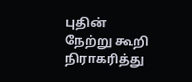புதின் நேற்று கூறி நிராகரித்து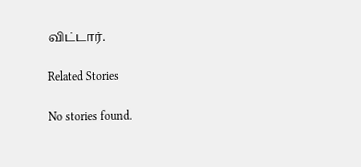விட்டார்.

Related Stories

No stories found.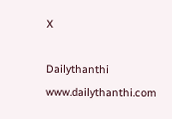X

Dailythanthi
www.dailythanthi.com